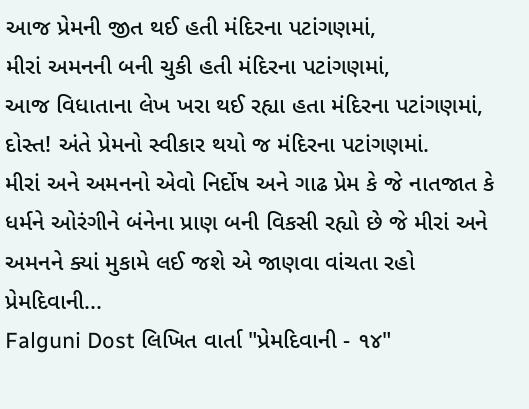આજ પ્રેમની જીત થઈ હતી મંદિરના પટાંગણમાં,
મીરાં અમનની બની ચુકી હતી મંદિરના પટાંગણમાં,
આજ વિધાતાના લેખ ખરા થઈ રહ્યા હતા મંદિરના પટાંગણમાં,
દોસ્ત! અંતે પ્રેમનો સ્વીકાર થયો જ મંદિરના પટાંગણમાં.
મીરાં અને અમનનો એવો નિર્દોષ અને ગાઢ પ્રેમ કે જે નાતજાત કે ધર્મને ઓરંગીને બંનેના પ્રાણ બની વિકસી રહ્યો છે જે મીરાં અને અમનને ક્યાં મુકામે લઈ જશે એ જાણવા વાંચતા રહો પ્રેમદિવાની...
Falguni Dost લિખિત વાર્તા "પ્રેમદિવાની - ૧૪"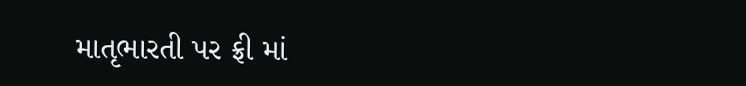માતૃભારતી પર ફ્રી માં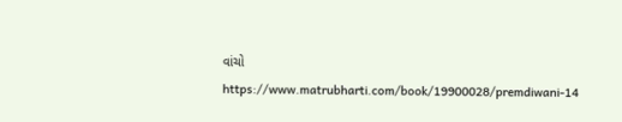વાંચો
https://www.matrubharti.com/book/19900028/premdiwani-14